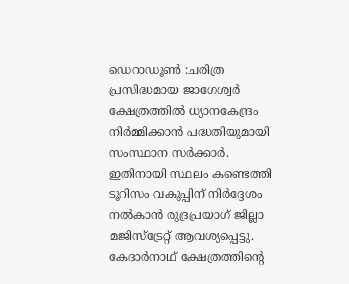ഡെറാഡൂൺ :ചരിത്ര പ്രസിദ്ധമായ ജാഗേശ്വർ ക്ഷേത്രത്തിൽ ധ്യാനകേന്ദ്രം നിർമ്മിക്കാൻ പദ്ധതിയുമായി സംസ്ഥാന സർക്കാർ. ഇതിനായി സ്ഥലം കണ്ടെത്തി ടൂറിസം വകുപ്പിന് നിർദ്ദേശം നൽകാൻ രുദ്രപ്രയാഗ് ജില്ലാ മജിസ്ട്രേറ്റ് ആവശ്യപ്പെട്ടു. കേദാർനാഥ് ക്ഷേത്രത്തിന്റെ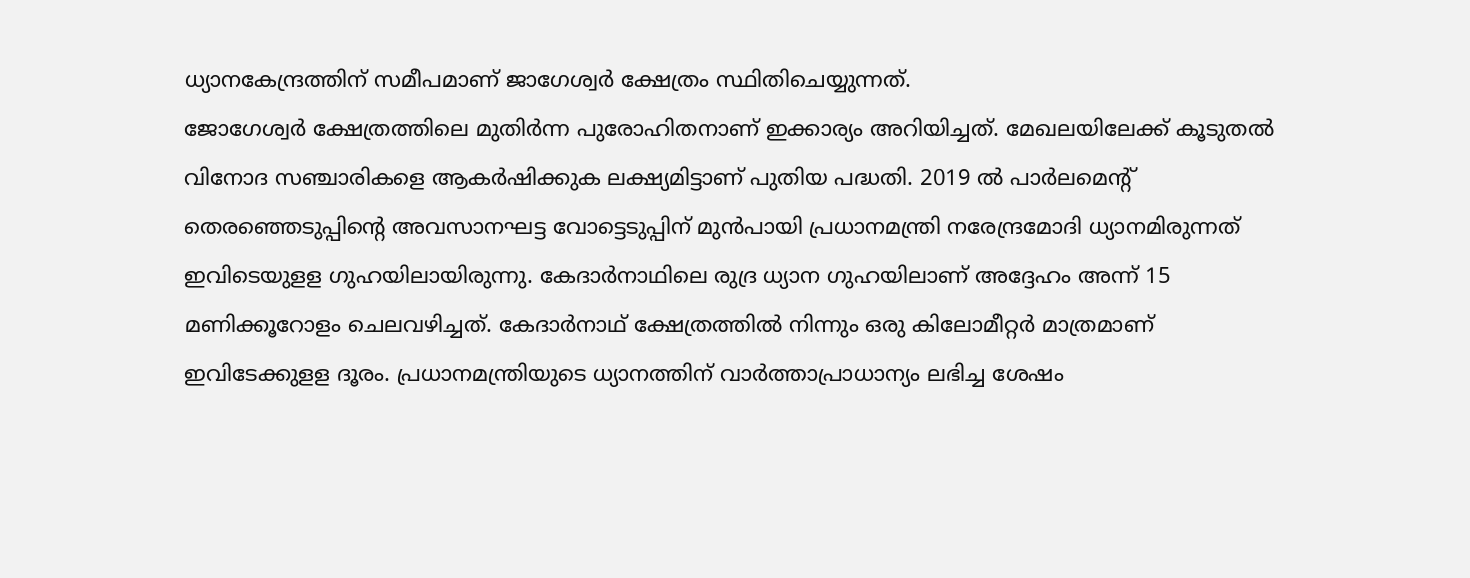ധ്യാനകേന്ദ്രത്തിന് സമീപമാണ് ജാഗേശ്വർ ക്ഷേത്രം സ്ഥിതിചെയ്യുന്നത്.
ജോഗേശ്വർ ക്ഷേത്രത്തിലെ മുതിർന്ന പുരോഹിതനാണ് ഇക്കാര്യം അറിയിച്ചത്. മേഖലയിലേക്ക് കൂടുതൽ വിനോദ സഞ്ചാരികളെ ആകർഷിക്കുക ലക്ഷ്യമിട്ടാണ് പുതിയ പദ്ധതി. 2019 ൽ പാർലമെന്റ് തെരഞ്ഞെടുപ്പിന്റെ അവസാനഘട്ട വോട്ടെടുപ്പിന് മുൻപായി പ്രധാനമന്ത്രി നരേന്ദ്രമോദി ധ്യാനമിരുന്നത് ഇവിടെയുളള ഗുഹയിലായിരുന്നു. കേദാർനാഥിലെ രുദ്ര ധ്യാന ഗുഹയിലാണ് അദ്ദേഹം അന്ന് 15 മണിക്കൂറോളം ചെലവഴിച്ചത്. കേദാർനാഥ് ക്ഷേത്രത്തിൽ നിന്നും ഒരു കിലോമീറ്റർ മാത്രമാണ് ഇവിടേക്കുളള ദൂരം. പ്രധാനമന്ത്രിയുടെ ധ്യാനത്തിന് വാർത്താപ്രാധാന്യം ലഭിച്ച ശേഷം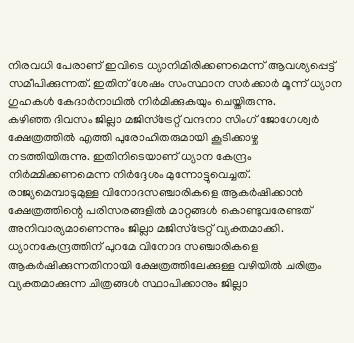നിരവധി പേരാണ് ഇവിടെ ധ്യാനിമിരിക്കണമെന്ന് ആവശ്യപ്പെട്ട് സമീപിക്കുന്നത്. ഇതിന് ശേഷം സംസ്ഥാന സർക്കാർ മൂന്ന് ധ്യാന ഗുഹകൾ കേദാർനാഥിൽ നിർമിക്കുകയും ചെയ്തിരുന്നു.
കഴിഞ്ഞ ദിവസം ജില്ലാ മജിസ്ട്രേറ്റ് വന്ദനാ സിംഗ് ജോഗേശ്വർ ക്ഷേത്രത്തിൽ എത്തി പുരോഹിതരുമായി കൂടിക്കാഴ്ച നടത്തിയിരുന്നു. ഇതിനിടെയാണ് ധ്യാന കേന്ദ്രം നിർമ്മിക്കണമെന്ന നിർദ്ദേശം മുന്നോട്ടുവെച്ചത്. രാജ്യമെമ്പാടുമുള്ള വിനോദസഞ്ചാരികളെ ആകർഷിക്കാൻ ക്ഷേത്രത്തിന്റെ പരിസരങ്ങളിൽ മാറ്റങ്ങൾ കൊണ്ടുവരേണ്ടത് അനിവാര്യമാണെന്നും ജില്ലാ മജിസ്ട്രേറ്റ് വ്യക്തമാക്കി.
ധ്യാനകേന്ദ്രത്തിന് പുറമേ വിനോദ സഞ്ചാരികളെ ആകർഷിക്കുന്നതിനായി ക്ഷേത്രത്തിലേക്കുള്ള വഴിയിൽ ചരിത്രം വ്യക്തമാക്കുന്ന ചിത്രങ്ങൾ സ്ഥാപിക്കാനും ജില്ലാ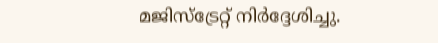മജിസ്ട്രേറ്റ് നിർദ്ദേശിച്ചു.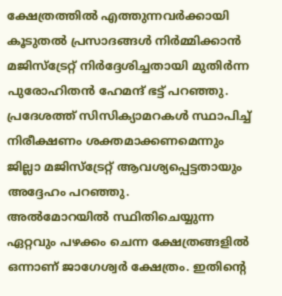ക്ഷേത്രത്തിൽ എത്തുന്നവർക്കായി കൂടുതൽ പ്രസാദങ്ങൾ നിർമ്മിക്കാൻ മജിസ്ട്രേറ്റ് നിർദ്ദേശിച്ചതായി മുതിർന്ന പുരോഹിതൻ ഹേമന്ദ് ഭട്ട് പറഞ്ഞു. പ്രദേശത്ത് സിസിക്യാമറകൾ സ്ഥാപിച്ച് നിരീക്ഷണം ശക്തമാക്കണമെന്നും ജില്ലാ മജിസ്ട്രേറ്റ് ആവശ്യപ്പെട്ടതായും അദ്ദേഹം പറഞ്ഞു.
അൽമോറയിൽ സ്ഥിതിചെയ്യുന്ന ഏറ്റവും പഴക്കം ചെന്ന ക്ഷേത്രങ്ങളിൽ ഒന്നാണ് ജാഗേശ്വർ ക്ഷേത്രം. ഇതിന്റെ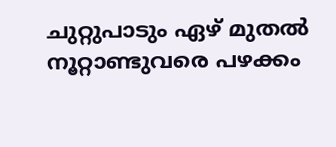ചുറ്റുപാടും ഏഴ് മുതൽ നൂറ്റാണ്ടുവരെ പഴക്കം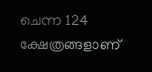ചെന്ന 124 ക്ഷേത്രങ്ങളാണ്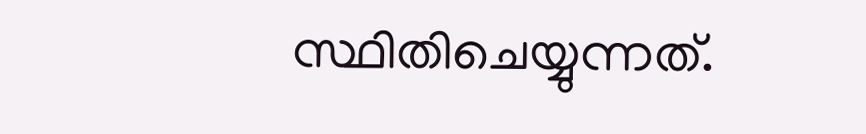സ്ഥിതിചെയ്യുന്നത്.